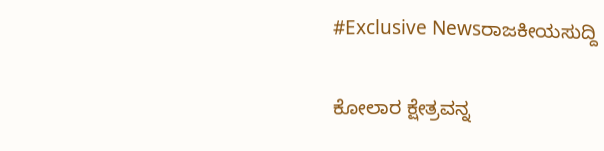#Exclusive Newsರಾಜಕೀಯಸುದ್ದಿ

ಕೋಲಾರ ಕ್ಷೇತ್ರವನ್ನ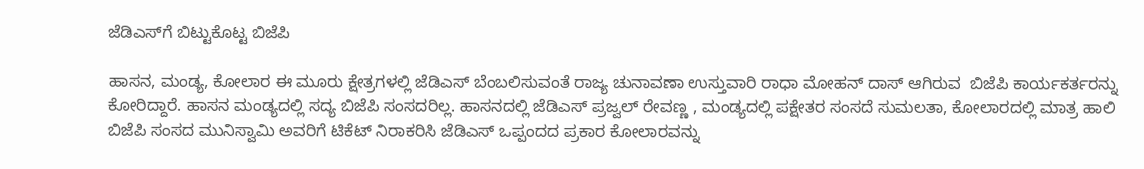ಜೆಡಿಎಸ್‌ಗೆ ಬಿಟ್ಟುಕೊಟ್ಟ ಬಿಜೆಪಿ

ಹಾಸನ, ಮಂಡ್ಯ, ಕೋಲಾರ ಈ ಮೂರು ಕ್ಷೇತ್ರಗಳಲ್ಲಿ ಜೆಡಿಎಸ್ ಬೆಂಬಲಿಸುವಂತೆ ರಾಜ್ಯ ಚುನಾವಣಾ ಉಸ್ತುವಾರಿ ರಾಧಾ ಮೋಹನ್ ದಾಸ್ ಆಗಿರುವ  ಬಿಜೆಪಿ ಕಾರ್ಯಕರ್ತರನ್ನು ಕೋರಿದ್ದಾರೆ. ಹಾಸನ ಮಂಡ್ಯದಲ್ಲಿ ಸದ್ಯ ಬಿಜೆಪಿ ಸಂಸದರಿಲ್ಲ. ಹಾಸನದಲ್ಲಿ ಜೆಡಿಎಸ್ ಪ್ರಜ್ವಲ್ ರೇವಣ್ಣ , ಮಂಡ್ಯದಲ್ಲಿ ಪಕ್ಷೇತರ ಸಂಸದೆ ಸುಮಲತಾ, ಕೋಲಾರದಲ್ಲಿ ಮಾತ್ರ ಹಾಲಿ ಬಿಜೆಪಿ ಸಂಸದ ಮುನಿಸ್ವಾಮಿ ಅವರಿಗೆ ಟಿಕೆಟ್ ನಿರಾಕರಿಸಿ ಜೆಡಿಎಸ್ ಒಪ್ಪಂದದ ಪ್ರಕಾರ ಕೋಲಾರವನ್ನು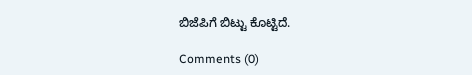ಬಿಜೆಪಿಗೆ ಬಿಟ್ಟು ಕೊಟ್ಟಿದೆ.

Comments (0)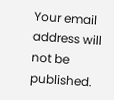Your email address will not be published.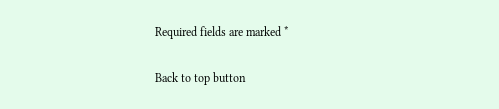Required fields are marked *

Back to top button